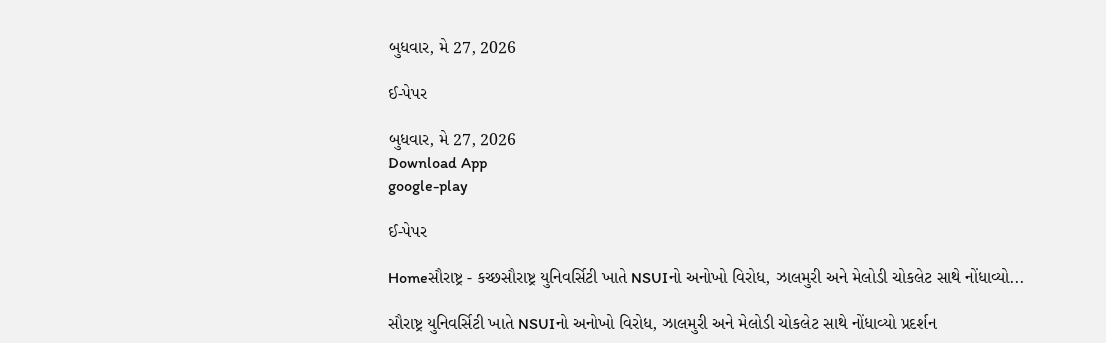બુધવાર, મે 27, 2026

ઈ-પેપર

બુધવાર, મે 27, 2026
Download App
google-play

ઈ-પેપર

Homeસૌરાષ્ટ્ર - કચ્છસૌરાષ્ટ્ર યુનિવર્સિટી ખાતે NSUIનો અનોખો વિરોધ, ઝાલમુરી અને મેલોડી ચોકલેટ સાથે નોંધાવ્યો...

સૌરાષ્ટ્ર યુનિવર્સિટી ખાતે NSUIનો અનોખો વિરોધ, ઝાલમુરી અને મેલોડી ચોકલેટ સાથે નોંધાવ્યો પ્રદર્શન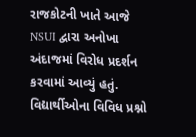રાજકોટની ખાતે આજે NSUI દ્વારા અનોખા અંદાજમાં વિરોધ પ્રદર્શન કરવામાં આવ્યું હતું. વિદ્યાર્થીઓના વિવિધ પ્રશ્નો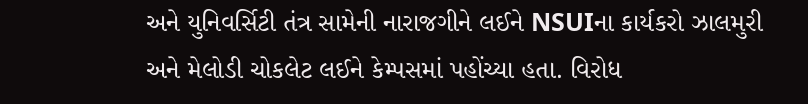અને યુનિવર્સિટી તંત્ર સામેની નારાજગીને લઈને NSUIના કાર્યકરો ઝાલમુરી અને મેલોડી ચોકલેટ લઈને કેમ્પસમાં પહોંચ્યા હતા. વિરોધ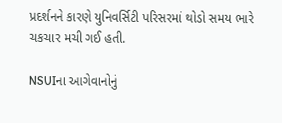પ્રદર્શનને કારણે યુનિવર્સિટી પરિસરમાં થોડો સમય ભારે ચકચાર મચી ગઈ હતી.

NSUIના આગેવાનોનું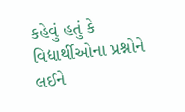કહેવું હતું કે વિદ્યાર્થીઓના પ્રશ્નોને લઈને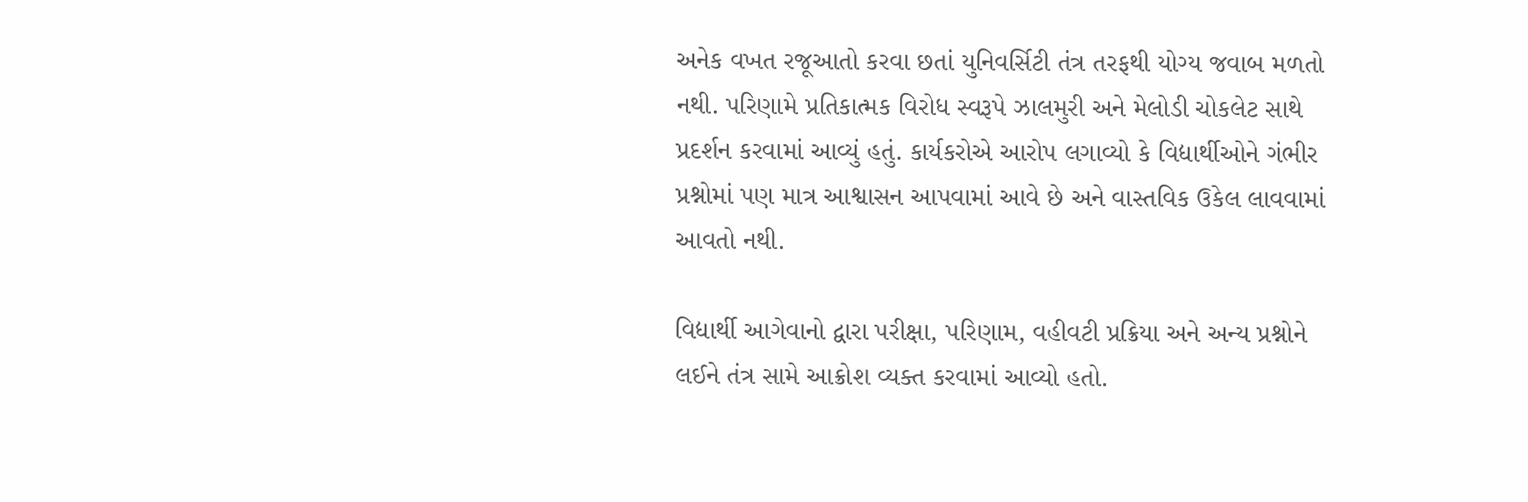અનેક વખત રજૂઆતો કરવા છતાં યુનિવર્સિટી તંત્ર તરફથી યોગ્ય જવાબ મળતો નથી. પરિણામે પ્રતિકાત્મક વિરોધ સ્વરૂપે ઝાલમુરી અને મેલોડી ચોકલેટ સાથે પ્રદર્શન કરવામાં આવ્યું હતું. કાર્યકરોએ આરોપ લગાવ્યો કે વિદ્યાર્થીઓને ગંભીર પ્રશ્નોમાં પણ માત્ર આશ્વાસન આપવામાં આવે છે અને વાસ્તવિક ઉકેલ લાવવામાં આવતો નથી.

વિદ્યાર્થી આગેવાનો દ્વારા પરીક્ષા, પરિણામ, વહીવટી પ્રક્રિયા અને અન્ય પ્રશ્નોને લઈને તંત્ર સામે આક્રોશ વ્યક્ત કરવામાં આવ્યો હતો.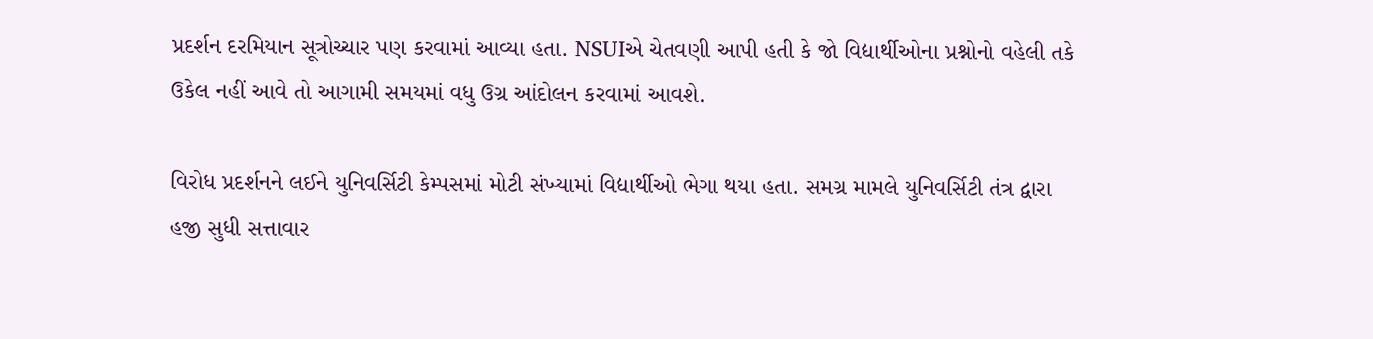પ્રદર્શન દરમિયાન સૂત્રોચ્ચાર પણ કરવામાં આવ્યા હતા. NSUIએ ચેતવણી આપી હતી કે જો વિદ્યાર્થીઓના પ્રશ્નોનો વહેલી તકે ઉકેલ નહીં આવે તો આગામી સમયમાં વધુ ઉગ્ર આંદોલન કરવામાં આવશે.

વિરોધ પ્રદર્શનને લઈને યુનિવર્સિટી કેમ્પસમાં મોટી સંખ્યામાં વિદ્યાર્થીઓ ભેગા થયા હતા. સમગ્ર મામલે યુનિવર્સિટી તંત્ર દ્વારા હજી સુધી સત્તાવાર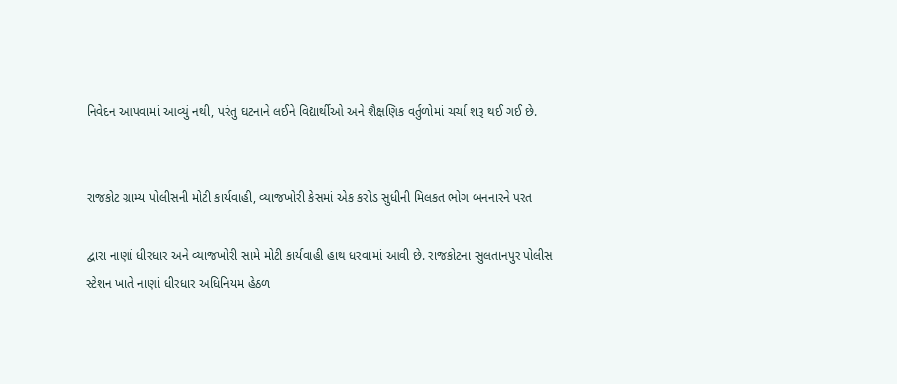નિવેદન આપવામાં આવ્યું નથી, પરંતુ ઘટનાને લઈને વિદ્યાર્થીઓ અને શૈક્ષણિક વર્તુળોમાં ચર્ચા શરૂ થઈ ગઈ છે.


રાજકોટ ગ્રામ્ય પોલીસની મોટી કાર્યવાહી, વ્યાજખોરી કેસમાં એક કરોડ સુધીની મિલકત ભોગ બનનારને પરત

દ્વારા નાણાં ધીરધાર અને વ્યાજખોરી સામે મોટી કાર્યવાહી હાથ ધરવામાં આવી છે. રાજકોટના સુલતાનપુર પોલીસ સ્ટેશન ખાતે નાણાં ધીરધાર અધિનિયમ હેઠળ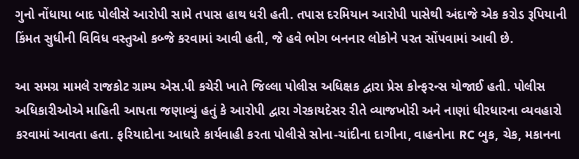ગુનો નોંધાયા બાદ પોલીસે આરોપી સામે તપાસ હાથ ધરી હતી. તપાસ દરમિયાન આરોપી પાસેથી અંદાજે એક કરોડ રૂપિયાની કિંમત સુધીની વિવિધ વસ્તુઓ કબ્જે કરવામાં આવી હતી, જે હવે ભોગ બનનાર લોકોને પરત સોંપવામાં આવી છે.

આ સમગ્ર મામલે રાજકોટ ગ્રામ્ય એસ.પી કચેરી ખાતે જિલ્લા પોલીસ અધિક્ષક દ્વારા પ્રેસ કોન્ફરન્સ યોજાઈ હતી. પોલીસ અધિકારીઓએ માહિતી આપતા જણાવ્યું હતું કે આરોપી દ્વારા ગેરકાયદેસર રીતે વ્યાજખોરી અને નાણાં ધીરધારના વ્યવહારો કરવામાં આવતા હતા. ફરિયાદોના આધારે કાર્યવાહી કરતા પોલીસે સોના-ચાંદીના દાગીના, વાહનોના RC બુક, ચેક, મકાનના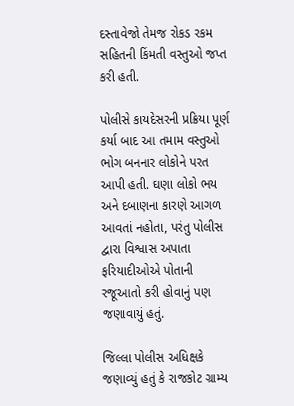દસ્તાવેજો તેમજ રોકડ રકમ સહિતની કિંમતી વસ્તુઓ જપ્ત કરી હતી.

પોલીસે કાયદેસરની પ્રક્રિયા પૂર્ણ કર્યા બાદ આ તમામ વસ્તુઓ ભોગ બનનાર લોકોને પરત આપી હતી. ઘણા લોકો ભય અને દબાણના કારણે આગળ આવતાં નહોતા, પરંતુ પોલીસ દ્વારા વિશ્વાસ અપાતા ફરિયાદીઓએ પોતાની રજૂઆતો કરી હોવાનું પણ જણાવાયું હતું.

જિલ્લા પોલીસ અધિક્ષકે જણાવ્યું હતું કે રાજકોટ ગ્રામ્ય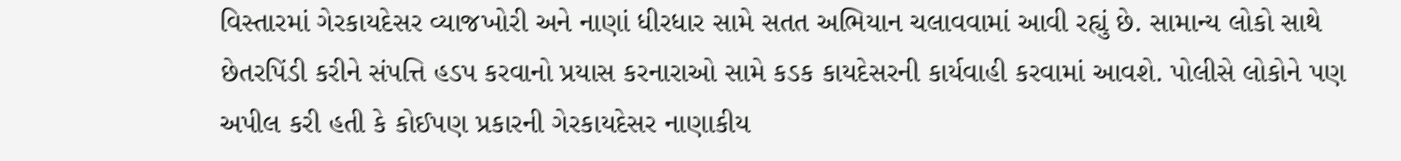વિસ્તારમાં ગેરકાયદેસર વ્યાજખોરી અને નાણાં ધીરધાર સામે સતત અભિયાન ચલાવવામાં આવી રહ્યું છે. સામાન્ય લોકો સાથે છેતરપિંડી કરીને સંપત્તિ હડપ કરવાનો પ્રયાસ કરનારાઓ સામે કડક કાયદેસરની કાર્યવાહી કરવામાં આવશે. પોલીસે લોકોને પણ અપીલ કરી હતી કે કોઈપણ પ્રકારની ગેરકાયદેસર નાણાકીય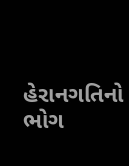હેરાનગતિનો ભોગ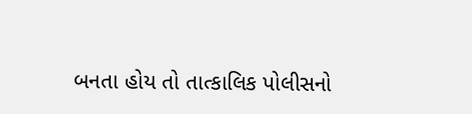બનતા હોય તો તાત્કાલિક પોલીસનો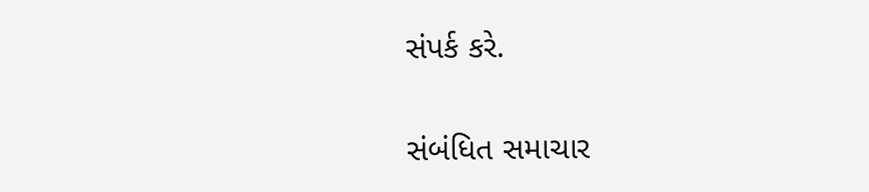સંપર્ક કરે.

સંબંધિત સમાચાર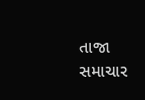તાજા સમાચાર